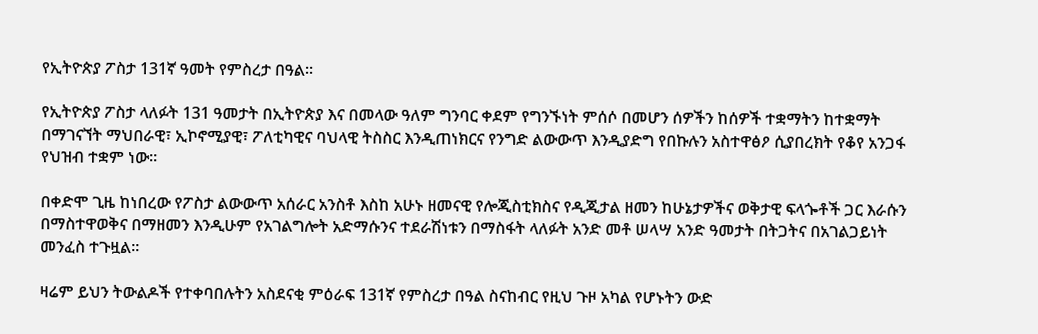የኢትዮጵያ ፖስታ 131ኛ ዓመት የምስረታ በዓል።

የኢትዮጵያ ፖስታ ላለፉት 131 ዓመታት በኢትዮጵያ እና በመላው ዓለም ግንባር ቀደም የግንኙነት ምሰሶ በመሆን ሰዎችን ከሰዎች ተቋማትን ከተቋማት በማገናኘት ማህበራዊ፣ ኢኮኖሚያዊ፣ ፖለቲካዊና ባህላዊ ትስስር እንዲጠነክርና የንግድ ልውውጥ እንዲያድግ የበኩሉን አስተዋፅዖ ሲያበረክት የቆየ አንጋፋ የህዝብ ተቋም ነው።

በቀድሞ ጊዜ ከነበረው የፖስታ ልውውጥ አሰራር አንስቶ እስከ አሁኑ ዘመናዊ የሎጂስቲክስና የዲጂታል ዘመን ከሁኔታዎችና ወቅታዊ ፍላጐቶች ጋር እራሱን በማስተዋወቅና በማዘመን እንዲሁም የአገልግሎት አድማሱንና ተደራሽነቱን በማስፋት ላለፉት አንድ መቶ ሠላሣ አንድ ዓመታት በትጋትና በአገልጋይነት መንፈስ ተጉዟል።

ዛሬም ይህን ትውልዶች የተቀባበሉትን አስደናቂ ምዕራፍ 131ኛ የምስረታ በዓል ስናከብር የዚህ ጉዞ አካል የሆኑትን ውድ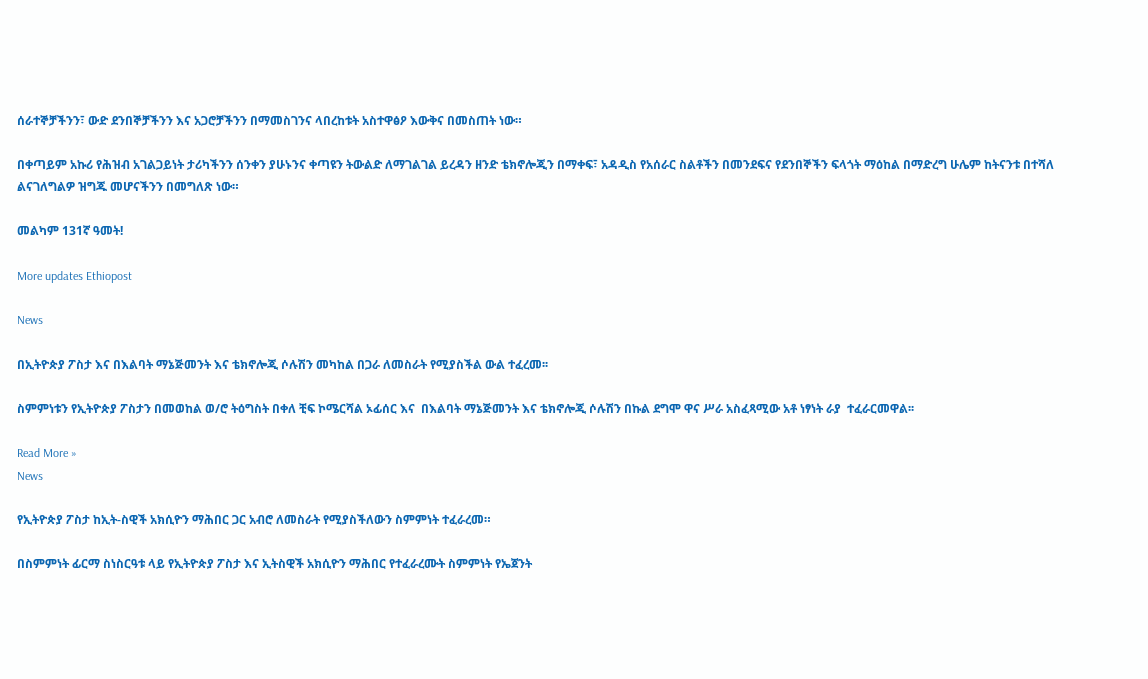ሰራተኞቻችንን፣ ውድ ደንበኞቻችንን እና አጋሮቻችንን በማመስገንና ላበረከቱት አስተዋፅዖ እውቅና በመስጠት ነው።

በቀጣይም አኩሪ የሕዝብ አገልጋይነት ታሪካችንን ሰንቀን ያሁኑንና ቀጣዩን ትውልድ ለማገልገል ይረዳን ዘንድ ቴክኖሎጂን በማቀፍ፣ አዳዲስ የአሰራር ስልቶችን በመንደፍና የደንበኞችን ፍላጎት ማዕከል በማድረግ ሁሌም ከትናንቱ በተሻለ ልናገለግልዎ ዝግጁ መሆናችንን በመግለጽ ነው።

መልካም 131ኛ ዓመት!

More updates Ethiopost

News

በኢትዮጵያ ፖስታ እና በእልባት ማኔጅመንት እና ቴክኖሎጂ ሶሉሽን መካከል በጋራ ለመስራት የሚያስችል ውል ተፈረመ፡፡

ስምምነቱን የኢትዮጵያ ፖስታን በመወከል ወ/ሮ ትዕግስት በቀለ ቺፍ ኮሜርሻል ኦፊሰር እና  በእልባት ማኔጅመንት እና ቴክኖሎጂ ሶሉሽን በኩል ደግሞ ዋና ሥራ አስፈጻሚው አቶ ነፃነት ራያ  ተፈራርመዋል፡፡

Read More »
News

የኢትዮጵያ ፖስታ ከኢት-ስዊች አክሲዮን ማሕበር ጋር አብሮ ለመስራት የሚያስችለውን ስምምነት ተፈራረመ።

በስምምነት ፊርማ ስነስርዓቱ ላይ የኢትዮጵያ ፖስታ እና ኢትስዊች አክሲዮን ማሕበር የተፈራረሙት ስምምነት የኤጀንት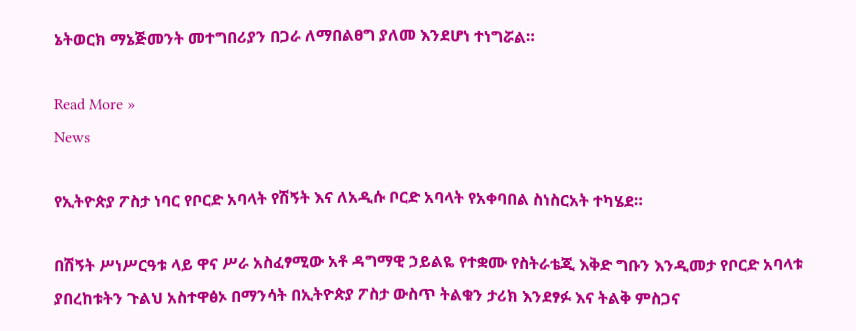ኔትወርክ ማኔጅመንት መተግበሪያን በጋራ ለማበልፀግ ያለመ እንደሆነ ተነግሯል።

Read More »
News

የኢትዮጵያ ፖስታ ነባር የቦርድ አባላት የሽኝት እና ለአዲሱ ቦርድ አባላት የአቀባበል ስነስርአት ተካሄደ።

በሽኝት ሥነሥርዓቱ ላይ ዋና ሥራ አስፈፃሚው አቶ ዳግማዊ ኃይልዬ የተቋሙ የስትራቴጂ እቅድ ግቡን እንዲመታ የቦርድ አባላቱ ያበረከቱትን ጉልህ አስተዋፅኦ በማንሳት በኢትዮጵያ ፖስታ ውስጥ ትልቁን ታሪክ እንደፃፉ እና ትልቅ ምስጋና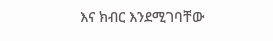እና ክብር እንደሚገባቸው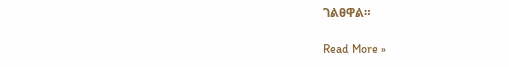ገልፀዋል።

Read More »